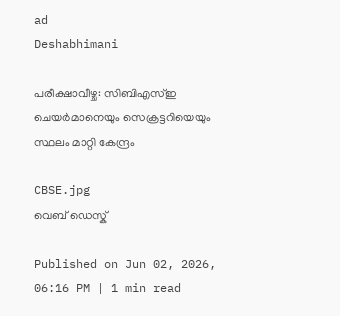ad
Deshabhimani

പരീക്ഷാവീഴ്ച: സിബിഎസ്ഇ ചെയർമാനെയും സെക്രട്ടറിയെയും സ്ഥലം മാറ്റി കേന്ദ്രം

CBSE.jpg
വെബ് ഡെസ്ക്

Published on Jun 02, 2026, 06:16 PM | 1 min read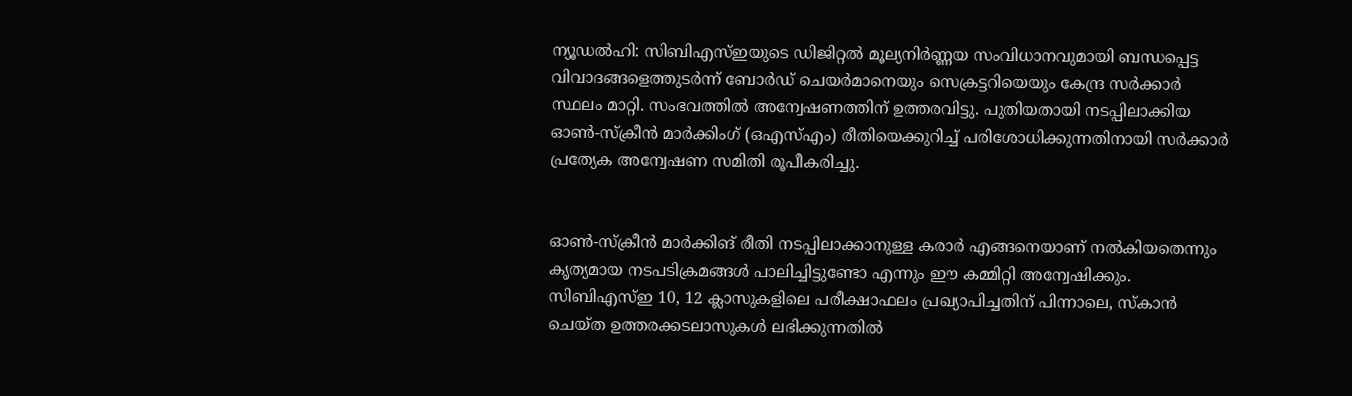ന്യൂഡൽഹി: സിബിഎസ്ഇയുടെ ഡിജിറ്റൽ മൂല്യനിർണ്ണയ സംവിധാനവുമായി ബന്ധപ്പെട്ട വിവാദങ്ങളെത്തുടർന്ന് ബോർഡ് ചെയർമാനെയും സെക്രട്ടറിയെയും കേന്ദ്ര സർക്കാർ സ്ഥലം മാറ്റി. സംഭവത്തിൽ അന്വേഷണത്തിന് ഉത്തരവിട്ടു. പുതിയതായി നടപ്പിലാക്കിയ ഓൺ-സ്ക്രീൻ മാർക്കിംഗ് (ഒഎസ്എം) രീതിയെക്കുറിച്ച് പരിശോധിക്കുന്നതിനായി സർക്കാർ പ്രത്യേക അന്വേഷണ സമിതി രൂപീകരിച്ചു.


ഓൺ-സ്‌ക്രീൻ മാർക്കിങ് രീതി നടപ്പിലാക്കാനുള്ള ‌കരാർ എങ്ങനെയാണ് നൽകിയതെന്നും കൃത്യമായ നടപടിക്രമങ്ങൾ പാലിച്ചിട്ടുണ്ടോ എന്നും ഈ കമ്മിറ്റി അന്വേഷിക്കും. സിബിഎസ്ഇ 10, 12 ക്ലാസുകളിലെ പരീക്ഷാഫലം പ്രഖ്യാപിച്ചതിന് പിന്നാലെ, സ്കാൻ ചെയ്ത ഉത്തരക്കടലാസുകൾ ലഭിക്കുന്നതിൽ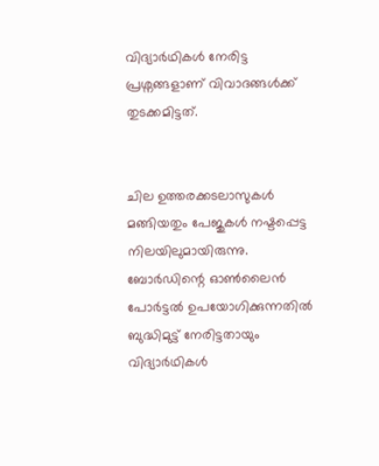വിദ്യാർഥികൾ നേരിട്ട പ്രശ്നങ്ങളാണ് വിവാദങ്ങൾക്ക് തുടക്കമിട്ടത്.


ചില ഉത്തരക്കടലാസുകൾ മങ്ങിയതും പേജുകൾ നഷ്ടപ്പെട്ട നിലയിലുമായിരുന്നു. ബോർഡിന്റെ ഓൺലൈൻ പോർട്ടൽ ഉപയോഗിക്കുന്നതിൽ ബുദ്ധിമുട്ട് നേരിട്ടതായും വിദ്യാർഥികൾ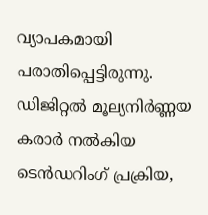വ്യാപകമായി പരാതിപ്പെട്ടിരുന്നു. ഡിജിറ്റൽ മൂല്യനിർണ്ണയ കരാർ നൽകിയ ടെൻഡറിംഗ് പ്രക്രിയ,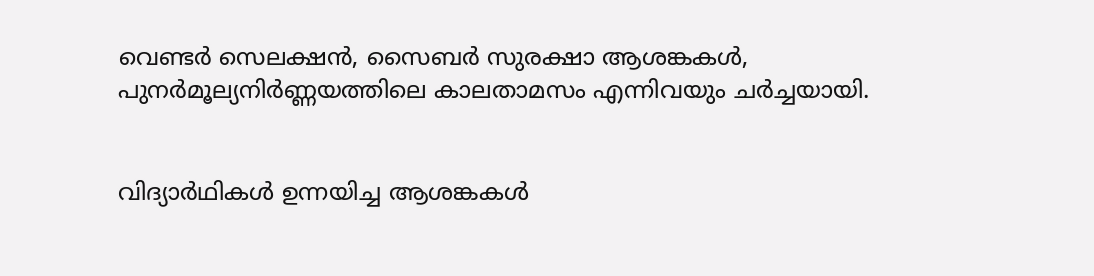വെണ്ടർ സെലക്ഷൻ, സൈബർ സുരക്ഷാ ആശങ്കകൾ, പുനർമൂല്യനിർണ്ണയത്തിലെ കാലതാമസം എന്നിവയും ചർച്ചയായി.


വിദ്യാർഥികൾ ഉന്നയിച്ച ആശങ്കകൾ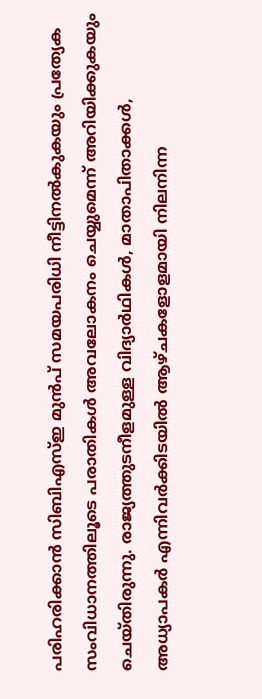പരിഹരിക്കാൻ സിബിഎസ്ഇ മുൻപ് സമയപരിധി നീട്ടിനൽകുകയും പ്രത്യേക സംവിധാനത്തിലൂടെ പരാതികൾ അവലോകനം ചെയ്യുമെന്ന് അറിയിക്കുകയും ചെയ്തിരുന്നു. രാജ്യത്തുടനീളമുള്ള വിദ്യാർഥികൾ, മാതാപിതാക്കൾ, അധ്യാപകർ എന്നിവർക്കിടയിൽ ആഴ്ചകളോളമായി നിലനിന്ന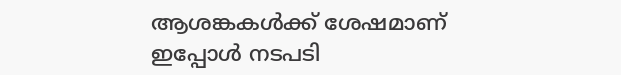ആശങ്കകൾക്ക് ശേഷമാണ് ഇപ്പോൾ നടപടി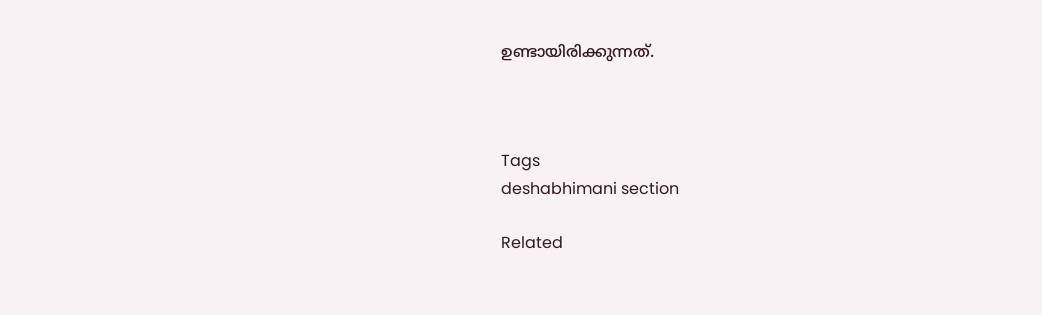ഉണ്ടായിരിക്കുന്നത്.



Tags
deshabhimani section

Related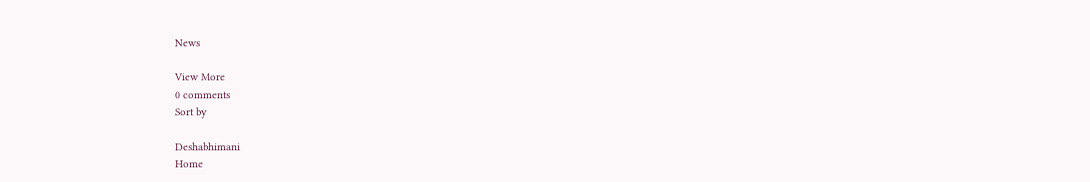News

View More
0 comments
Sort by

Deshabhimani
Home